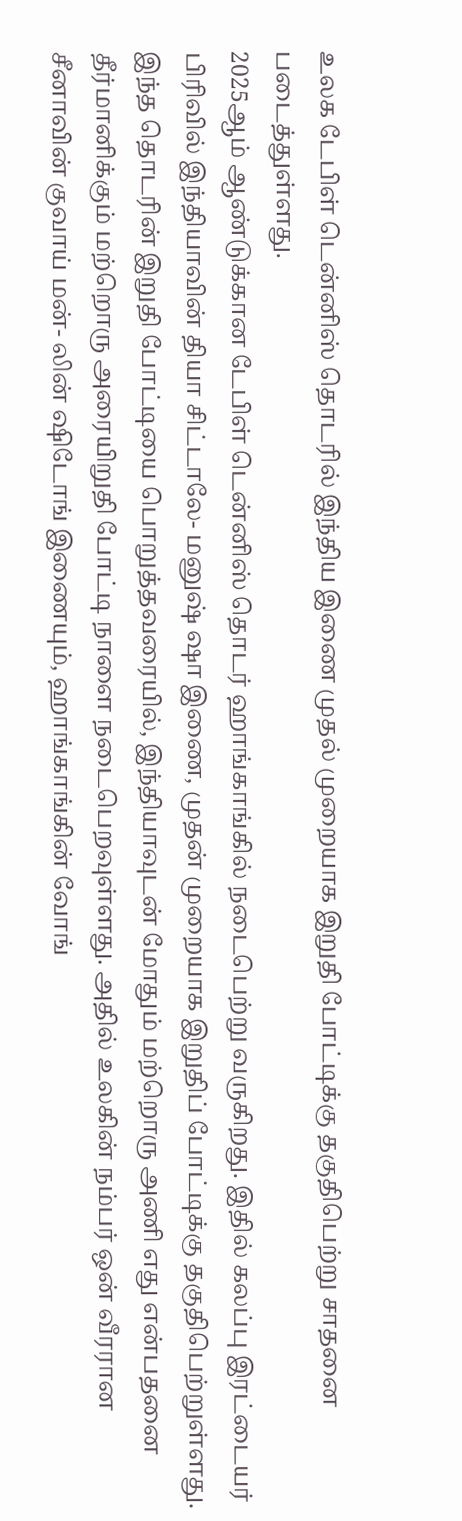உலக டேபிள் டென்னிஸ் தொடரில் இந்திய இணை முதல் முறையாக இறுதி போட்டிக்கு தகுதிபெற்று சாதனை படைத்துள்ளது.
2025ஆம் ஆண்டுக்கான டேபிள் டென்னிஸ் தொடர் ஹாங்காங்கில் நடைபெற்று வருகிறது. இதில் கலப்பு இரட்டையர் பிரிவில் இந்தியாவின் தியா சிட்டாலே- மனுஷ் ஷா இணை, முதன் முறையாக இறுதிப் போட்டிக்கு தகுதிபெற்றுள்ளது.
இந்த தொடரின் இறுதி போட்டியை பொறுத்தவரையில், இந்தியாவுடன் மோதும் மற்றொரு அணி எது என்பதனை தீர்மானிக்கும் மற்றொரு அரையிறுதி போட்டி நாளை நடைபெறவுள்ளது. அதில் உலகின் நம்பர் ஒன் வீரரான சீனாவின் குவாய் மன்- லின் ஷிடோங் இணையும், ஹாங்காங்கின் வோங்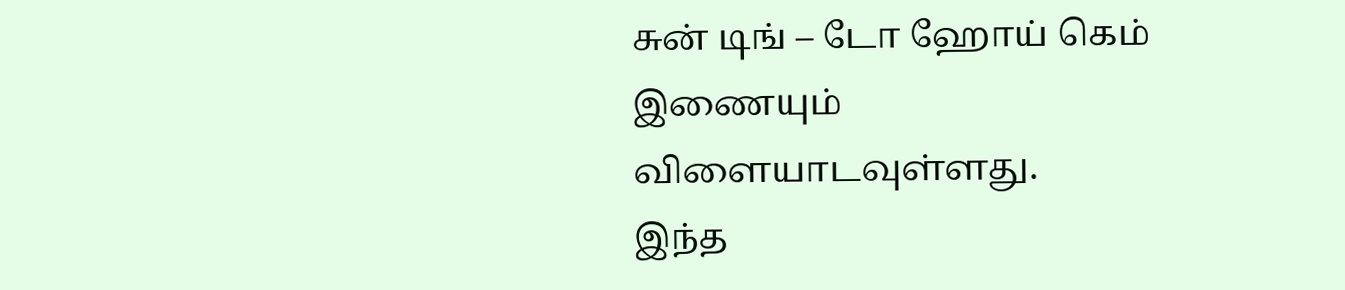சுன் டிங் – டோ ஹோய் கெம் இணையும் விளையாடவுள்ளது.
இந்த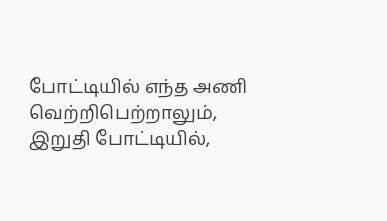போட்டியில் எந்த அணி வெற்றிபெற்றாலும், இறுதி போட்டியில்,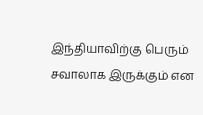இந்தியாவிற்கு பெரும் சவாலாக இருக்கும் என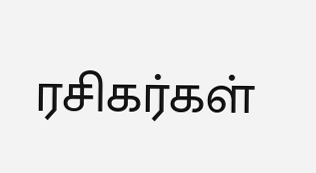ரசிகர்கள்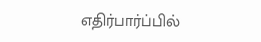எதிர்பார்ப்பில்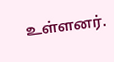உள்ளனர்.